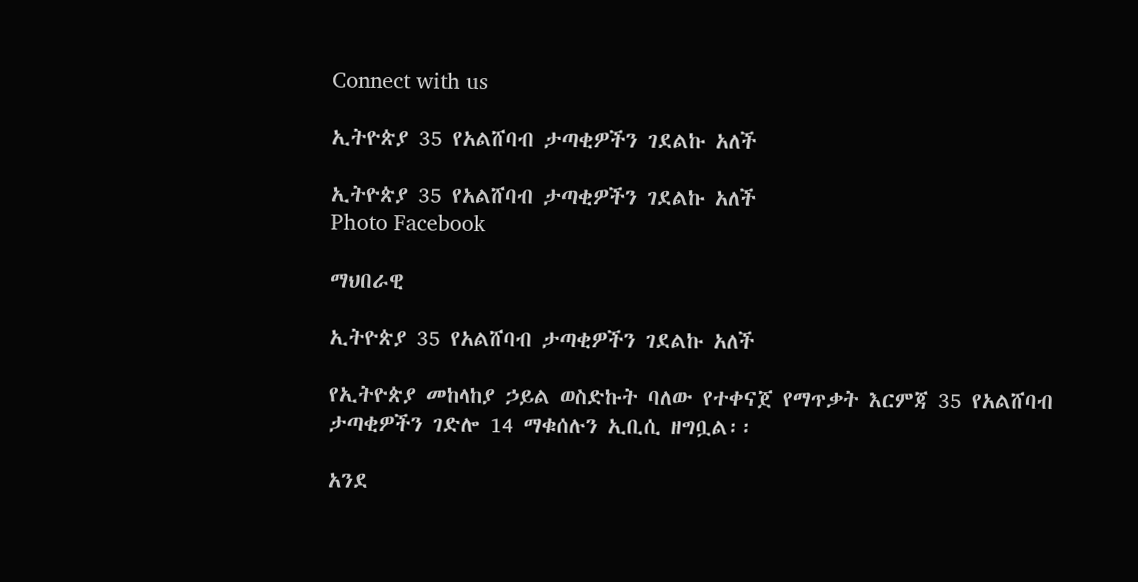Connect with us

ኢትዮጵያ 35 የአልሸባብ ታጣቂዎችን ገደልኩ አለች

ኢትዮጵያ 35 የአልሸባብ ታጣቂዎችን ገደልኩ አለች
Photo Facebook

ማህበራዊ

ኢትዮጵያ 35 የአልሸባብ ታጣቂዎችን ገደልኩ አለች

የኢትዮጵያ መከላከያ ኃይል ወስድኩት ባለው የተቀናጀ የማጥቃት እርምጃ 35 የአልሸባብ ታጣቂዎችን ገድሎ 14 ማቁሰሉን ኢቢሲ ዘግቧል፡፡

አንደ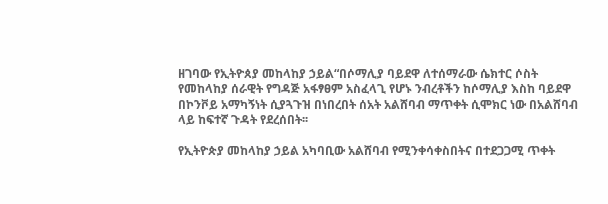ዘገባው የኢትዮጰያ መከላከያ ኃይል“በሶማሊያ ባይደዋ ለተሰማራው ሴክተር ሶስት የመከላከያ ሰራዊት የግዳጅ አፋፃፀም አስፈላጊ የሆኑ ንብረቶችን ከሶማሊያ እስከ ባይደዋ በኮንቮይ አማካኝነት ሲያጓጉዝ በነበረበት ሰአት አልሸባብ ማጥቀት ሲሞክር ነው በአልሸባብ ላይ ከፍተኛ ጉዳት የደረሰበት፡፡

የኢትዮጵያ መከላከያ ኃይል አካባቢው አልሸባብ የሚንቀሳቀስበትና በተደጋጋሚ ጥቀት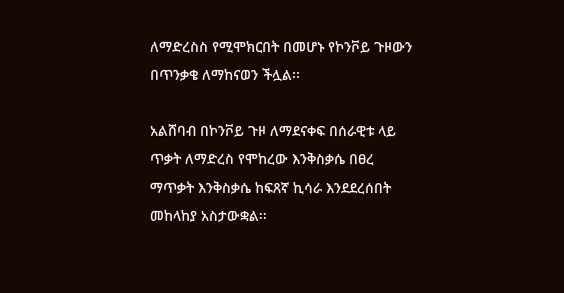ለማድረስስ የሚሞክርበት በመሆኑ የኮንቮይ ጉዞውን በጥንቃቄ ለማከናወን ችሏል፡፡

አልሸባብ በኮንቮይ ጉዞ ለማደናቀፍ በሰራዊቱ ላይ ጥቃት ለማድረስ የሞከረው እንቅስቃሴ በፀረ ማጥቃት እንቅስቃሴ ከፍጸኛ ኪሳራ እንደደረሰበት መከላከያ አስታውቋል፡፡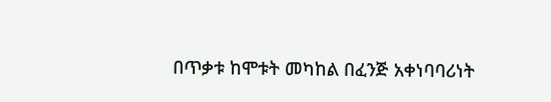በጥቃቱ ከሞቱት መካከል በፈንጅ አቀነባባሪነት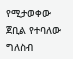የሚታወቀው ጀቢል የተባለው ግለስብ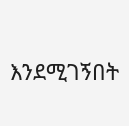እንደሚገኝበት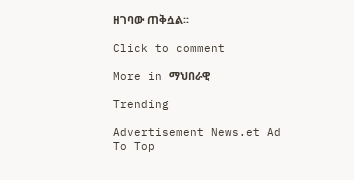ዘገባው ጠቅሷል፡፡

Click to comment

More in ማህበራዊ

Trending

Advertisement News.et Ad
To Top